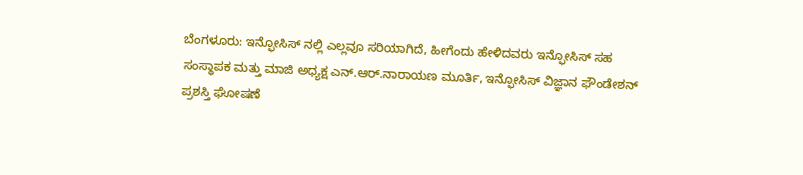ಬೆಂಗಳೂರು: ಇನ್ಫೋಸಿಸ್ ನಲ್ಲಿ ಎಲ್ಲವೂ ಸರಿಯಾಗಿದೆ, ಹೀಗೆಂದು ಹೇಳಿದವರು ಇನ್ಫೋಸಿಸ್ ಸಹ ಸಂಸ್ಥಾಪಕ ಮತ್ತು ಮಾಜಿ ಅಧ್ಯಕ್ಷ ಎನ್.ಆರ್.ನಾರಾಯಣ ಮೂರ್ತಿ, ಇನ್ಫೋಸಿಸ್ ವಿಜ್ಞಾನ ಫೌಂಡೇಶನ್ ಪ್ರಶಸ್ತಿ ಘೋಷಣೆ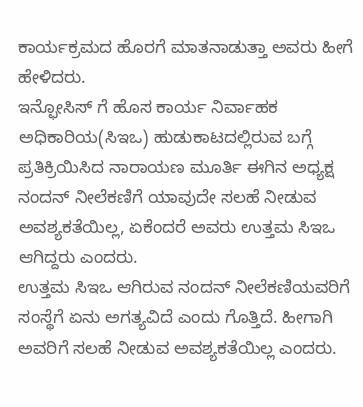ಕಾರ್ಯಕ್ರಮದ ಹೊರಗೆ ಮಾತನಾಡುತ್ತಾ ಅವರು ಹೀಗೆ ಹೇಳಿದರು.
ಇನ್ಫೋಸಿಸ್ ಗೆ ಹೊಸ ಕಾರ್ಯ ನಿರ್ವಾಹಕ ಅಧಿಕಾರಿಯ(ಸಿಇಒ) ಹುಡುಕಾಟದಲ್ಲಿರುವ ಬಗ್ಗೆ ಪ್ರತಿಕ್ರಿಯಿಸಿದ ನಾರಾಯಣ ಮೂರ್ತಿ ಈಗಿನ ಅಧ್ಯಕ್ಷ ನಂದನ್ ನೀಲೆಕಣಿಗೆ ಯಾವುದೇ ಸಲಹೆ ನೀಡುವ ಅವಶ್ಯಕತೆಯಿಲ್ಲ, ಏಕೆಂದರೆ ಅವರು ಉತ್ತಮ ಸಿಇಒ ಆಗಿದ್ದರು ಎಂದರು.
ಉತ್ತಮ ಸಿಇಒ ಆಗಿರುವ ನಂದನ್ ನೀಲೆಕಣಿಯವರಿಗೆ ಸಂಸ್ಥೆಗೆ ಏನು ಅಗತ್ಯವಿದೆ ಎಂದು ಗೊತ್ತಿದೆ. ಹೀಗಾಗಿ ಅವರಿಗೆ ಸಲಹೆ ನೀಡುವ ಅವಶ್ಯಕತೆಯಿಲ್ಲ ಎಂದರು.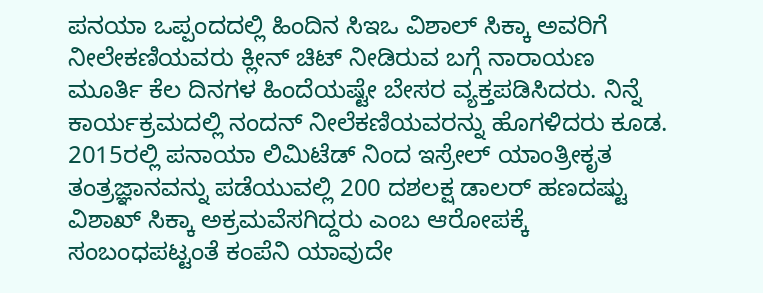ಪನಯಾ ಒಪ್ಪಂದದಲ್ಲಿ ಹಿಂದಿನ ಸಿಇಒ ವಿಶಾಲ್ ಸಿಕ್ಕಾ ಅವರಿಗೆ ನೀಲೇಕಣಿಯವರು ಕ್ಲೀನ್ ಚಿಟ್ ನೀಡಿರುವ ಬಗ್ಗೆ ನಾರಾಯಣ ಮೂರ್ತಿ ಕೆಲ ದಿನಗಳ ಹಿಂದೆಯಷ್ಟೇ ಬೇಸರ ವ್ಯಕ್ತಪಡಿಸಿದರು. ನಿನ್ನೆ ಕಾರ್ಯಕ್ರಮದಲ್ಲಿ ನಂದನ್ ನೀಲೆಕಣಿಯವರನ್ನು ಹೊಗಳಿದರು ಕೂಡ.
2015ರಲ್ಲಿ ಪನಾಯಾ ಲಿಮಿಟೆಡ್ ನಿಂದ ಇಸ್ರೇಲ್ ಯಾಂತ್ರೀಕೃತ ತಂತ್ರಜ್ಞಾನವನ್ನು ಪಡೆಯುವಲ್ಲಿ 200 ದಶಲಕ್ಷ ಡಾಲರ್ ಹಣದಷ್ಟು ವಿಶಾಖ್ ಸಿಕ್ಕಾ ಅಕ್ರಮವೆಸಗಿದ್ದರು ಎಂಬ ಆರೋಪಕ್ಕೆ ಸಂಬಂಧಪಟ್ಟಂತೆ ಕಂಪೆನಿ ಯಾವುದೇ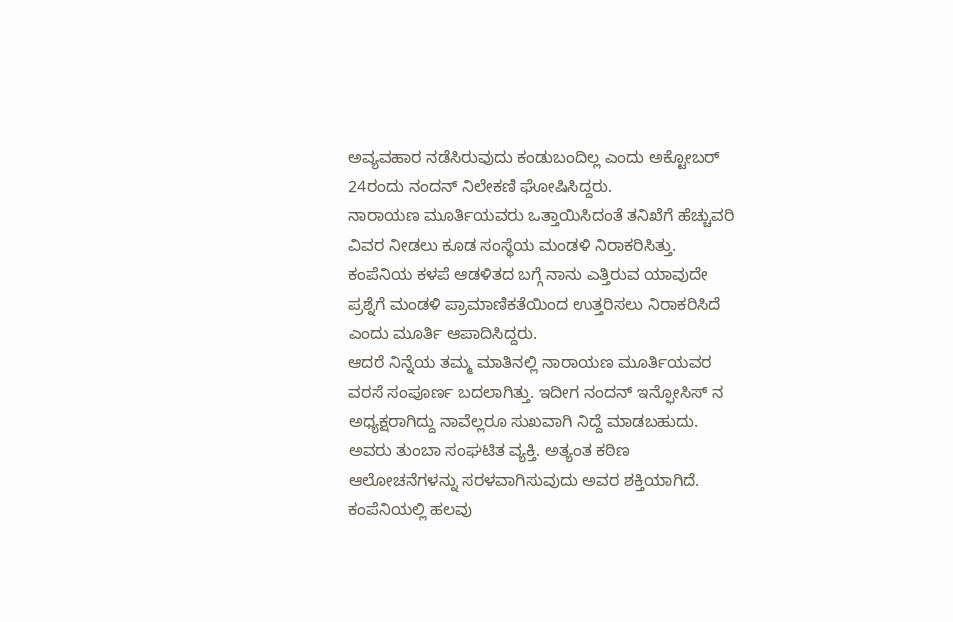ಅವ್ಯವಹಾರ ನಡೆಸಿರುವುದು ಕಂಡುಬಂದಿಲ್ಲ ಎಂದು ಅಕ್ಟೋಬರ್ 24ರಂದು ನಂದನ್ ನಿಲೇಕಣಿ ಘೋಷಿಸಿದ್ದರು.
ನಾರಾಯಣ ಮೂರ್ತಿಯವರು ಒತ್ತಾಯಿಸಿದಂತೆ ತನಿಖೆಗೆ ಹೆಚ್ಚುವರಿ ವಿವರ ನೀಡಲು ಕೂಡ ಸಂಸ್ಥೆಯ ಮಂಡಳಿ ನಿರಾಕರಿಸಿತ್ತು. ಕಂಪೆನಿಯ ಕಳಪೆ ಆಡಳಿತದ ಬಗ್ಗೆ ನಾನು ಎತ್ತಿರುವ ಯಾವುದೇ ಪ್ರಶ್ನೆಗೆ ಮಂಡಳಿ ಪ್ರಾಮಾಣಿಕತೆಯಿಂದ ಉತ್ತರಿಸಲು ನಿರಾಕರಿಸಿದೆ ಎಂದು ಮೂರ್ತಿ ಆಪಾದಿಸಿದ್ದರು.
ಆದರೆ ನಿನ್ನೆಯ ತಮ್ಮ ಮಾತಿನಲ್ಲಿ ನಾರಾಯಣ ಮೂರ್ತಿಯವರ ವರಸೆ ಸಂಪೂರ್ಣ ಬದಲಾಗಿತ್ತು. ಇದೀಗ ನಂದನ್ ಇನ್ಫೋಸಿಸ್ ನ ಅಧ್ಯಕ್ಷರಾಗಿದ್ದು ನಾವೆಲ್ಲರೂ ಸುಖವಾಗಿ ನಿದ್ದೆ ಮಾಡಬಹುದು. ಅವರು ತುಂಬಾ ಸಂಘಟಿತ ವ್ಯಕ್ತಿ. ಅತ್ಯಂತ ಕಠಿಣ ಆಲೋಚನೆಗಳನ್ನು ಸರಳವಾಗಿಸುವುದು ಅವರ ಶಕ್ತಿಯಾಗಿದೆ. ಕಂಪೆನಿಯಲ್ಲಿ ಹಲವು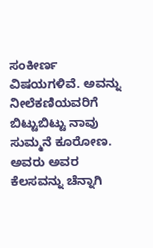ಸಂಕೀರ್ಣ ವಿಷಯಗಳಿವೆ. ಅವನ್ನು ನೀಲೆಕಣಿಯವರಿಗೆ ಬಿಟ್ಟುಬಿಟ್ಟು ನಾವು ಸುಮ್ಮನೆ ಕೂರೋಣ. ಅವರು ಅವರ ಕೆಲಸವನ್ನು ಚೆನ್ನಾಗಿ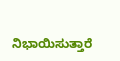ನಿಭಾಯಿಸುತ್ತಾರೆ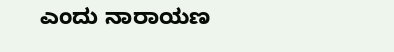ಎಂದು ನಾರಾಯಣ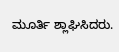ಮೂರ್ತಿ ಶ್ಲಾಘಿಸಿದರು.